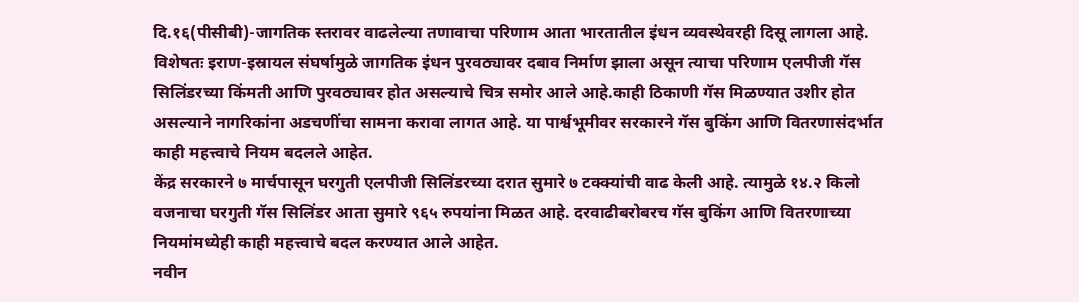दि.१६(पीसीबी)-जागतिक स्तरावर वाढलेल्या तणावाचा परिणाम आता भारतातील इंधन व्यवस्थेवरही दिसू लागला आहे. विशेषतः इराण-इस्रायल संघर्षामुळे जागतिक इंधन पुरवठ्यावर दबाव निर्माण झाला असून त्याचा परिणाम एलपीजी गॅस सिलिंडरच्या किंमती आणि पुरवठ्यावर होत असल्याचे चित्र समोर आले आहे.काही ठिकाणी गॅस मिळण्यात उशीर होत असल्याने नागरिकांना अडचणींचा सामना करावा लागत आहे. या पार्श्वभूमीवर सरकारने गॅस बुकिंग आणि वितरणासंदर्भात काही महत्त्वाचे नियम बदलले आहेत.
केंद्र सरकारने ७ मार्चपासून घरगुती एलपीजी सिलिंडरच्या दरात सुमारे ७ टक्क्यांची वाढ केली आहे. त्यामुळे १४.२ किलो वजनाचा घरगुती गॅस सिलिंडर आता सुमारे ९६५ रुपयांना मिळत आहे. दरवाढीबरोबरच गॅस बुकिंग आणि वितरणाच्या नियमांमध्येही काही महत्त्वाचे बदल करण्यात आले आहेत.
नवीन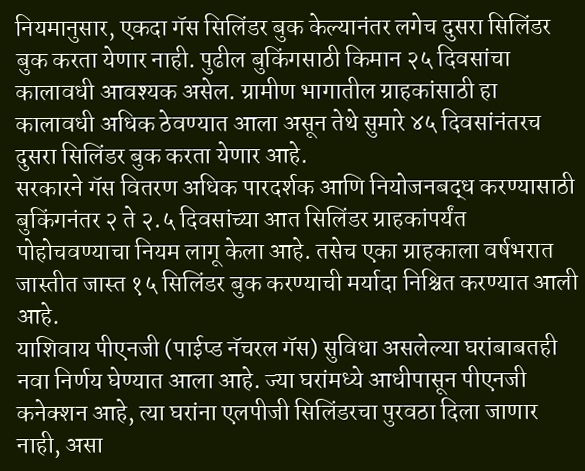नियमानुसार, एकदा गॅस सिलिंडर बुक केल्यानंतर लगेच दुसरा सिलिंडर बुक करता येणार नाही. पुढील बुकिंगसाठी किमान २५ दिवसांचा कालावधी आवश्यक असेल. ग्रामीण भागातील ग्राहकांसाठी हा कालावधी अधिक ठेवण्यात आला असून तेथे सुमारे ४५ दिवसांनंतरच दुसरा सिलिंडर बुक करता येणार आहे.
सरकारने गॅस वितरण अधिक पारदर्शक आणि नियोजनबद्ध करण्यासाठी बुकिंगनंतर २ ते २.५ दिवसांच्या आत सिलिंडर ग्राहकांपर्यंत पोहोचवण्याचा नियम लागू केला आहे. तसेच एका ग्राहकाला वर्षभरात जास्तीत जास्त १५ सिलिंडर बुक करण्याची मर्यादा निश्चित करण्यात आली आहे.
याशिवाय पीएनजी (पाईप्ड नॅचरल गॅस) सुविधा असलेल्या घरांबाबतही नवा निर्णय घेण्यात आला आहे. ज्या घरांमध्ये आधीपासून पीएनजी कनेक्शन आहे, त्या घरांना एलपीजी सिलिंडरचा पुरवठा दिला जाणार नाही, असा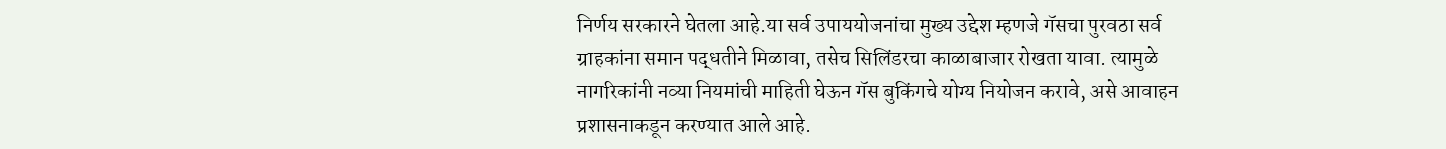निर्णय सरकारने घेतला आहे.या सर्व उपाययोजनांचा मुख्य उद्देश म्हणजे गॅसचा पुरवठा सर्व ग्राहकांना समान पद्धतीने मिळावा, तसेच सिलिंडरचा काळाबाजार रोखता यावा. त्यामुळे नागरिकांनी नव्या नियमांची माहिती घेऊन गॅस बुकिंगचे योग्य नियोजन करावे, असे आवाहन प्रशासनाकडून करण्यात आले आहे.